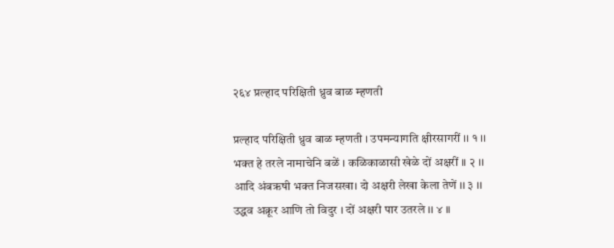२६४ प्रल्हाद परिक्षिती ध्रुव बाळ म्हणती

प्रल्हाद परिक्षिती ध्रुव बाळ म्हणती । उपमन्यागति क्षीरसागरीं ।। १ ।।
भक्त हे तरले नामाचेनि बळें । कळिकाळासी खेळे दों अक्षरीं ।। २ ।।
आदि अंबऋषी भक्त निजसखा। दो अक्षरी लेखा केला तेणें ।। ३ ।।
उद्धव अक्रूर आणि तो विदुर । दों अक्षरी पार उतरले ।। ४ ।।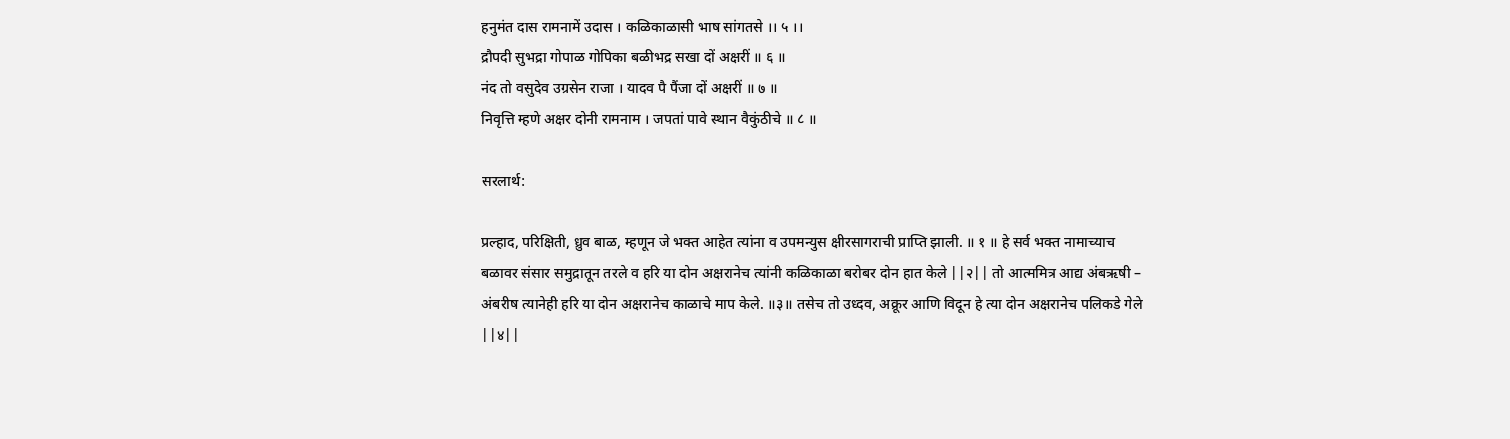हनुमंत दास रामनामें उदास । कळिकाळासी भाष सांगतसे ।। ५ ।।
द्रौपदी सुभद्रा गोपाळ गोपिका बळीभद्र सखा दों अक्षरीं ॥ ६ ॥
नंद तो वसुदेव उग्रसेन राजा । यादव पै पैंजा दों अक्षरीं ॥ ७ ॥
निवृत्ति म्हणे अक्षर दोनी रामनाम । जपतां पावे स्थान वैकुंठीचे ॥ ८ ॥

सरलार्थ:

प्रल्हाद, परिक्षिती, ध्रुव बाळ, म्हणून जे भक्त आहेत त्यांना व उपमन्युस क्षीरसागराची प्राप्ति झाली. ॥ १ ॥ हे सर्व भक्त नामाच्याच बळावर संसार समुद्रातून तरले व हरि या दोन अक्षरानेच त्यांनी कळिकाळा बरोबर दोन हात केले ||२|| तो आत्ममित्र आद्य अंबऋषी – अंबरीष त्यानेही हरि या दोन अक्षरानेच काळाचे माप केले. ॥३॥ तसेच तो उध्दव, अक्रूर आणि विदून हे त्या दोन अक्षरानेच पलिकडे गेले ||४||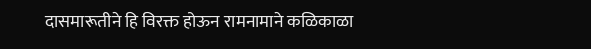दासमारूतीने हि विरक्त होऊन रामनामाने कळिकाळा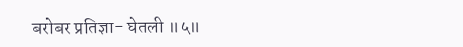बरोबर प्रतिज्ञा- घेतली ॥५॥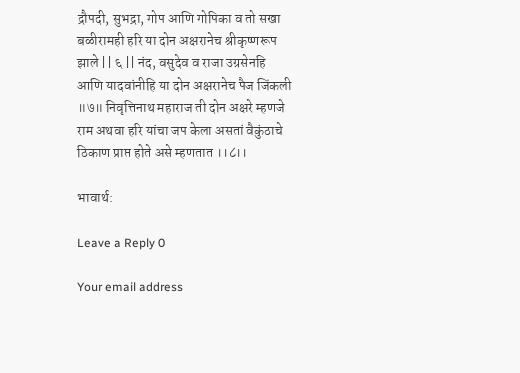द्रौपदी, सुभद्रा, गोप आणि गोपिका व तो सखा बळीरामही हरि या दोन अक्षरानेच श्रीकृष्णरूप झाले || ६ || नंद, वसुदेव व राजा उग्रसेनहि आणि यादवांनीहि या दोन अक्षरानेच पैज जिंकली ॥७॥ निवृत्तिनाथ महाराज ती दोन अक्षरे म्हणजे राम अथवा हरि यांचा जप केला असतां वैकुंठाचे ठिकाण प्राप्त होते असे म्हणतात ।।८।।

भावार्थ:

Leave a Reply 0

Your email address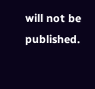will not be published.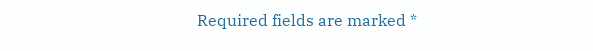Required fields are marked *